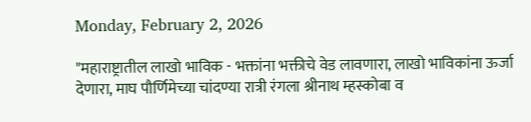Monday, February 2, 2026

"महाराष्ट्रातील लाखो भाविक - भक्तांना भक्तीचे वेड लावणारा, लाखो भाविकांना ऊर्जा देणारा, माघ पौर्णिमेच्या चांदण्या रात्री रंगला श्रीनाथ म्हस्कोबा व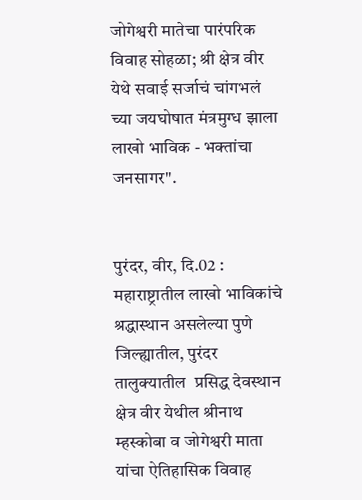जोगेश्वरी मातेचा पारंपरिक विवाह सोहळा; श्री क्षेत्र वीर येथे सवाई सर्जाचं चांगभलं च्या जयघोषात मंत्रमुग्ध झाला लाखो भाविक - भक्तांचा जनसागर".


पुरंदर, वीर, दि.02 :  महाराष्ट्रातील लाखो भाविकांचे श्रद्धास्थान असलेल्या पुणे जिल्ह्यातील, पुरंदर तालुक्यातील  प्रसिद्ध देवस्थान क्षेत्र वीर येथील श्रीनाथ म्हस्कोबा व जोगेश्वरी माता यांचा ऐतिहासिक विवाह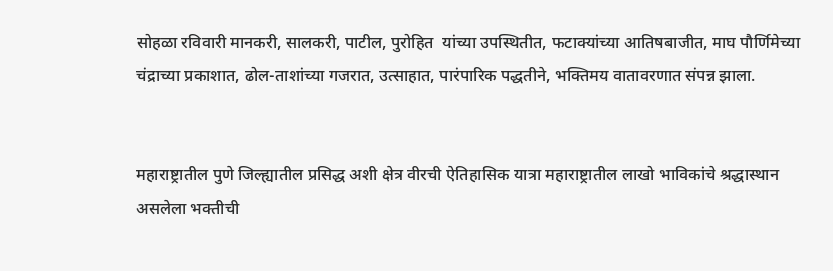सोहळा रविवारी मानकरी, सालकरी, पाटील, पुरोहित  यांच्या उपस्थितीत, फटाक्यांच्या आतिषबाजीत, माघ पौर्णिमेच्या चंद्राच्या प्रकाशात, ढोल-ताशांच्या गजरात, उत्साहात, पारंपारिक पद्धतीने, भक्तिमय वातावरणात संपन्न झाला.


महाराष्ट्रातील पुणे जिल्ह्यातील प्रसिद्ध अशी क्षेत्र वीरची ऐतिहासिक यात्रा महाराष्ट्रातील लाखो भाविकांचे श्रद्धास्थान असलेला भक्तीची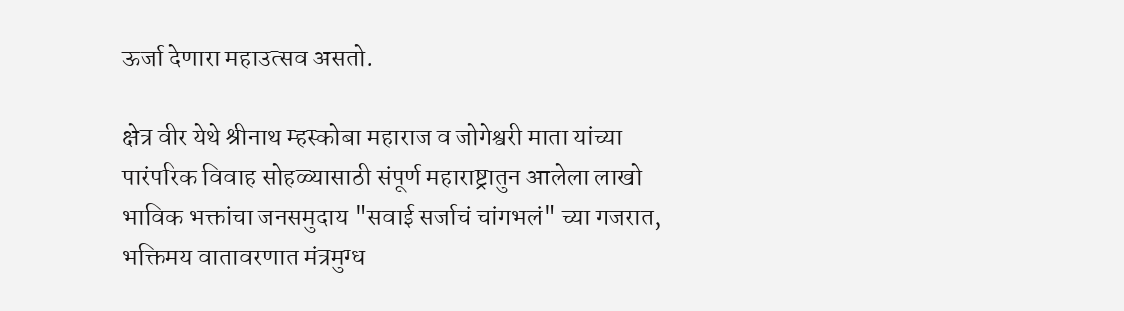ऊर्जा देणारा महाउत्सव असतो.

क्षेत्र वीर येथे श्रीनाथ म्हस्कोबा महाराज व जोगेश्वरी माता यांच्या पारंपरिक विवाह सोहळ्यासाठी संपूर्ण महाराष्ट्रातुन आलेला लाखो भाविक भक्तांचा जनसमुदाय "सवाई सर्जाचं चांगभलं" च्या गजरात, भक्तिमय वातावरणात मंत्रमुग्ध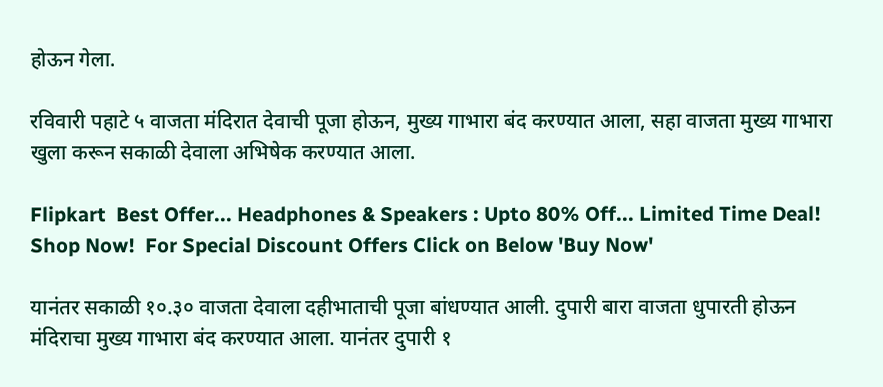होऊन गेला.

रविवारी पहाटे ५ वाजता मंदिरात देवाची पूजा होऊन, मुख्य गाभारा बंद करण्यात आला, सहा वाजता मुख्य गाभारा  खुला करून सकाळी देवाला अभिषेक करण्यात आला.

Flipkart  Best Offer... Headphones & Speakers : Upto 80% Off... Limited Time Deal!  Shop Now!  For Special Discount Offers Click on Below 'Buy Now'

यानंतर सकाळी १०.३० वाजता देवाला दहीभाताची पूजा बांधण्यात आली. दुपारी बारा वाजता धुपारती होऊन मंदिराचा मुख्य गाभारा बंद करण्यात आला. यानंतर दुपारी १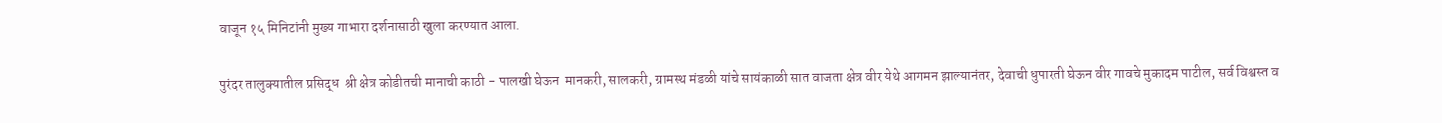वाजून १५ मिनिटांनी मुख्य गाभारा दर्शनासाठी खुला करण्यात आला.

पुरंदर तालुक्यातील प्रसिद्ध  श्री क्षेत्र कोडीतची मानाची काठी - पालखी घेऊन  मानकरी, सालकरी, ग्रामस्थ मंडळी यांचे सायंकाळी सात वाजता क्षेत्र वीर येथे आगमन झाल्यानंतर, देवाची धुपारती घेऊन वीर गावचे मुकादम पाटील, सर्व विश्वस्त व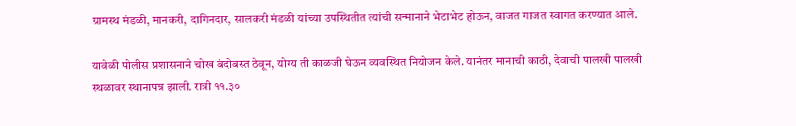ग्रामस्थ मंडळी, मानकरी, दागिनदार, सालकरी मंडळी यांच्या उपस्थितीत त्यांची सन्मानाने भेटाभेट होऊन, वाजत गाजत स्वागत करण्यात आले.

यावेळी पोलीस प्रशासनाने चोख बंदोबस्त ठेवून, योग्य ती काळजी घेऊन व्यवस्थित नियोजन केले. यानंतर मानाची काठी, देवाची पालखी पालखी स्थळावर स्थानापन्न झाली. रात्री ११.३०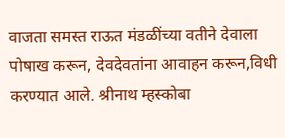वाजता समस्त राऊत मंडळींच्या वतीने देवाला पोषाख करून, देवदेवतांना आवाहन करून,विधी करण्यात आले. श्रीनाथ म्हस्कोबा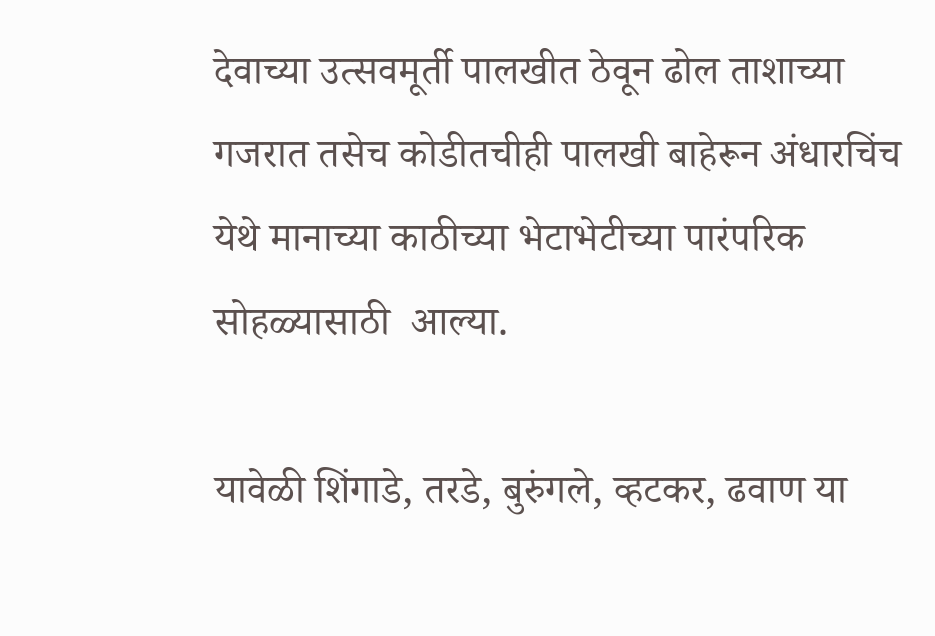देवाच्या उत्सवमूर्ती पालखीत ठेवून ढोल ताशाच्या गजरात तसेच कोडीतचीही पालखी बाहेरून अंधारचिंच येथे मानाच्या काठीच्या भेटाभेटीच्या पारंपरिक सोहळ्यासाठी  आल्या.

यावेळी शिंगाडे, तरडे, बुरुंगले, व्हटकर, ढवाण या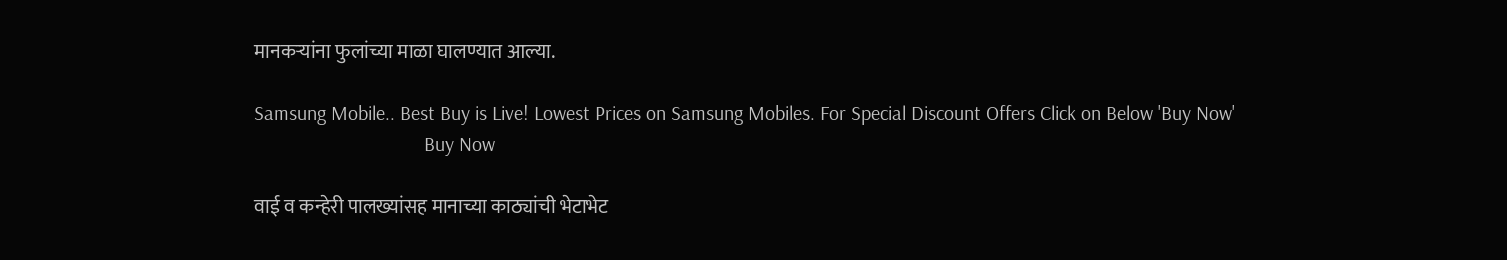मानकऱ्यांना फुलांच्या माळा घालण्यात आल्या.

Samsung Mobile.. Best Buy is Live! Lowest Prices on Samsung Mobiles. For Special Discount Offers Click on Below 'Buy Now'
                                  Buy Now

वाई व कन्हेरी पालख्यांसह मानाच्या काठ्यांची भेटाभेट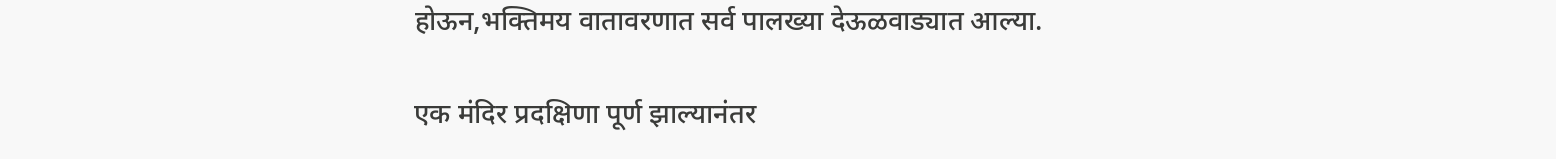होऊन,भक्तिमय वातावरणात सर्व पालख्या देऊळवाड्यात आल्या.

एक मंदिर प्रदक्षिणा पूर्ण झाल्यानंतर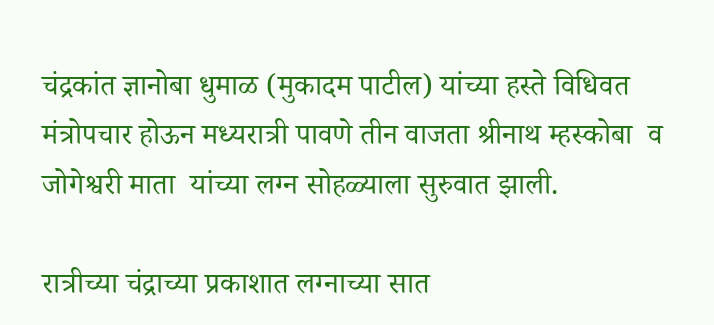चंद्रकांत ज्ञानोबा धुमाळ (मुकादम पाटील) यांच्या हस्ते विधिवत मंत्रोपचार होऊन मध्यरात्री पावणे तीन वाजता श्रीनाथ म्हस्कोबा  व जोगेश्वरी माता  यांच्या लग्न सोहळ्याला सुरुवात झाली.

रात्रीच्या चंद्राच्या प्रकाशात लग्नाच्या सात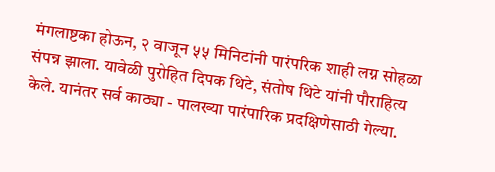मंगलाष्टका होऊन, २ वाजून ५५ मिनिटांनी पारंपरिक शाही लग्न सोहळा संपन्न झाला. यावेळी पुरोहित दिपक थिटे, संतोष थिटे यांनी पौराहित्य केले. यानंतर सर्व काठ्या - पालख्या पारंपारिक प्रदक्षिणेसाठी गेल्या.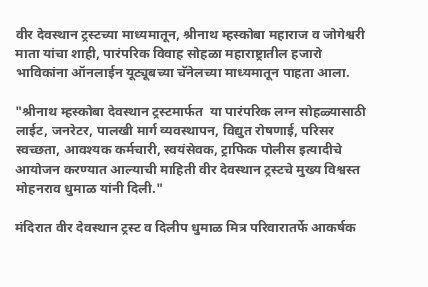वीर देवस्थान ट्रस्टच्या माध्यमातून, श्रीनाथ म्हस्कोबा महाराज व जोगेश्वरी माता यांचा शाही, पारंपरिक विवाह सोहळा महाराष्ट्रातील हजारो भाविकांना ऑनलाईन यूट्यूबच्या चॅनेलच्या माध्यमातून पाहता आला.

"श्रीनाथ म्हस्कोबा देवस्थान ट्रस्टमार्फत  या पारंपरिक लग्न सोहळ्यासाठी लाईट, जनरेटर, पालखी मार्ग व्यवस्थापन, विद्युत रोषणाई, परिसर स्वच्छता, आवश्यक कर्मचारी, स्वयंसेवक, ट्राफिक पोलीस इत्यादीचे आयोजन करण्यात आल्याची माहिती वीर देवस्थान ट्रस्टचे मुख्य विश्वस्त  मोहनराव धुमाळ यांनी दिली."

मंदिरात वीर देवस्थान ट्रस्ट व दिलीप धुमाळ मित्र परिवारातर्फे आकर्षक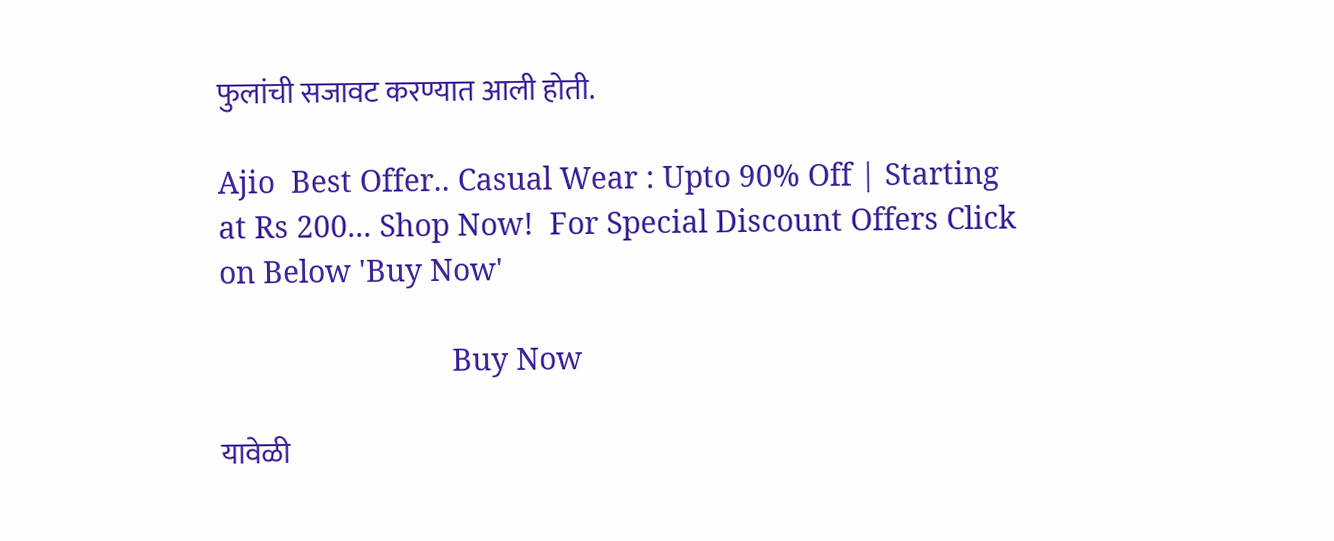फुलांची सजावट करण्यात आली होती.

Ajio  Best Offer.. Casual Wear : Upto 90% Off | Starting at Rs 200... Shop Now!  For Special Discount Offers Click on Below 'Buy Now'

                             Buy Now

यावेळी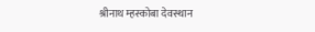श्रीनाथ म्हस्कोबा देवस्थान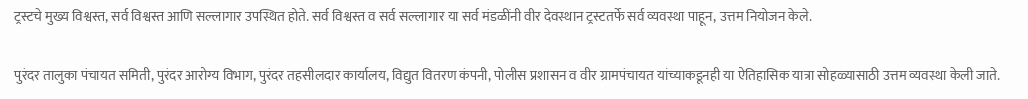ट्रस्टचे मुख्य विश्वस्त, सर्व विश्वस्त आणि सल्लागार उपस्थित होते. सर्व विश्वस्त व सर्व सल्लागार या सर्व मंडळींनी वीर देवस्थान ट्रस्टतर्फे सर्व व्यवस्था पाहून, उत्तम नियोजन केले.

पुरंदर तालुका पंचायत समिती, पुरंदर आरोग्य विभाग, पुरंदर तहसीलदार कार्यालय, विद्युत वितरण कंपनी, पोलीस प्रशासन व वीर ग्रामपंचायत यांच्याकडूनही या ऐतिहासिक यात्रा सोहळ्यासाठी उत्तम व्यवस्था केली जाते.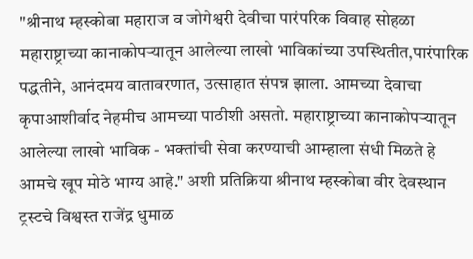"श्रीनाथ म्हस्कोबा महाराज व जोगेश्वरी देवीचा पारंपरिक विवाह सोहळा महाराष्ट्राच्या कानाकोपऱ्यातून आलेल्या लाखो भाविकांच्या उपस्थितीत,पारंपारिक पद्धतीने, आनंदमय वातावरणात, उत्साहात संपन्न झाला. आमच्या देवाचा कृपाआशीर्वाद नेहमीच आमच्या पाठीशी असतो. महाराष्ट्राच्या कानाकोपऱ्यातून आलेल्या लाखो भाविक - भक्तांची सेवा करण्याची आम्हाला संधी मिळते हे आमचे खूप मोठे भाग्य आहे." अशी प्रतिक्रिया श्रीनाथ म्हस्कोबा वीर देवस्थान ट्रस्टचे विश्वस्त राजेंद्र धुमाळ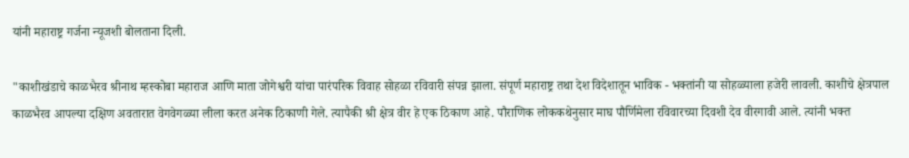यांनी महाराष्ट्र गर्जना न्यूजशी बोलताना दिली.

"काशीखंडाचे काळभैरव श्रीनाथ म्हस्कोबा महाराज आणि माता जोगेश्वरी यांचा पारंपरिक विवाह सोहळा रविवारी संपन्न झाला. संपूर्ण महाराष्ट्र तथा देश विदेशातून भाविक - भक्तांनी या सोहळ्याला हजेरी लावली. काशीचे क्षेत्रपाल काळभैरव आपल्या दक्षिण अवतारात वेगवेगळ्या लीला करत अनेक ठिकाणी गेले. त्यापैकी श्री क्षेत्र वीर हे एक ठिकाण आहे. पौराणिक लोककथेनुसार माघ पौर्णिमेला रविवारच्या दिवशी देव वीरगावी आले. त्यांनी भक्त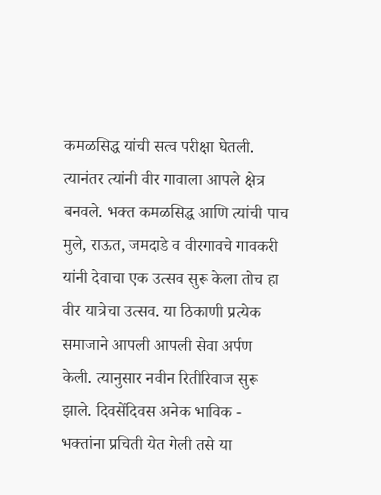कमळसिद्ध यांची सत्व परीक्षा घेतली. त्यानंतर त्यांनी वीर गावाला आपले क्षेत्र बनवले. भक्त कमळसिद्ध आणि त्यांची पाच मुले, राऊत, जमदाडे व वीरगावचे गावकरी यांनी देवाचा एक उत्सव सुरू केला तोच हा वीर यात्रेचा उत्सव. या ठिकाणी प्रत्येक समाजाने आपली आपली सेवा अर्पण केली. त्यानुसार नवीन रितीरिवाज सुरू झाले. दिवसेंदिवस अनेक भाविक - भक्तांना प्रचिती येत गेली तसे या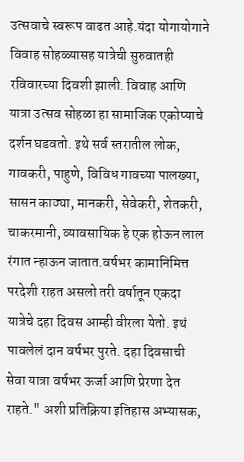उत्सवाचे स्वरूप वाढत आहे.यंदा योगायोगाने विवाह सोहळ्यासह यात्रेची सुरुवातही रविवारच्या दिवशी झाली. विवाह आणि यात्रा उत्सव सोहळा हा सामाजिक एकोप्याचे दर्शन घडवतो. इथे सर्व स्तरातील लोक, गावकरी, पाहुणे, विविध गावच्या पालख्या, सासन काठ्या, मानकरी, सेवेकरी, शेतकरी, चाकरमानी, व्यावसायिक हे एक होऊन लाल रंगात न्हाऊन जातात.वर्षभर कामानिमित्त परदेशी राहत असलो तरी वर्षातून एकदा यात्रेचे दहा दिवस आम्ही वीरला येतो. इथं पावलेलं दान वर्षभर पुरते. दहा दिवसाची सेवा यात्रा वर्षभर ऊर्जा आणि प्रेरणा देत राहते." अशी प्रतिक्रिया इतिहास अभ्यासक,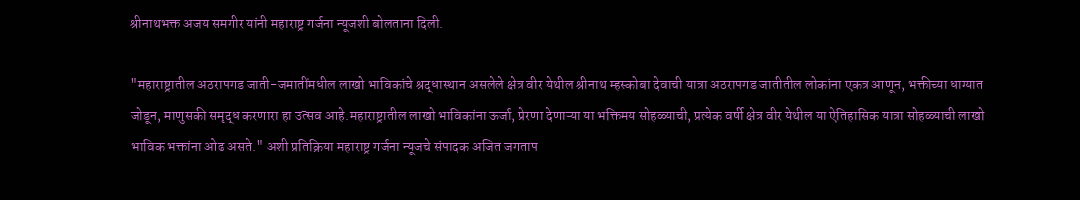श्रीनाथभक्त अजय समगीर यांनी महाराष्ट्र गर्जना न्यूजशी बोलताना दिली.

"महाराष्ट्रातील अठरापगड जाती-जमातींमधील लाखो भाविकांचे श्रद्धास्थान असलेले क्षेत्र वीर येथील श्रीनाथ म्हस्कोबा देवाची यात्रा अठरापगड जातीतील लोकांना एकत्र आणून, भक्तीच्या धाग्यात जोडून, माणुसकी समृद्ध करणारा हा उत्सव आहे.महाराष्ट्रातील लाखो भाविकांना ऊर्जा, प्रेरणा देणाऱ्या या भक्तिमय सोहळ्याची, प्रत्येक वर्षी क्षेत्र वीर येथील या ऐतिहासिक यात्रा सोहळ्याची लाखो भाविक भक्तांना ओढ असते." अशी प्रतिक्रिया महाराष्ट्र गर्जना न्यूजचे संपादक अजित जगताप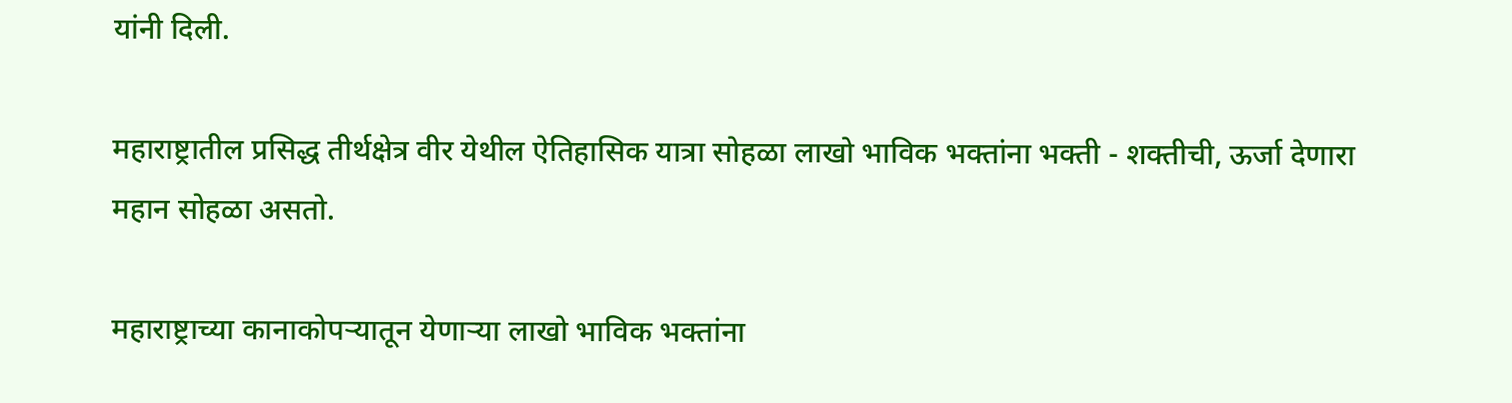यांनी दिली.

महाराष्ट्रातील प्रसिद्ध तीर्थक्षेत्र वीर येथील ऐतिहासिक यात्रा सोहळा लाखो भाविक भक्तांना भक्ती - शक्तीची, ऊर्जा देणारा महान सोहळा असतो.

महाराष्ट्राच्या कानाकोपऱ्यातून येणाऱ्या लाखो भाविक भक्तांना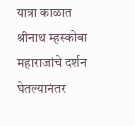यात्रा काळात श्रीनाथ म्हस्कोबा महाराजांचे दर्शन घेतल्यानंतर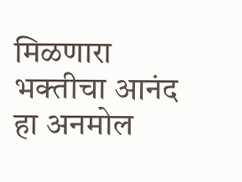मिळणारा भक्तीचा आनंद हा अनमोल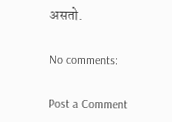असतो.

No comments:

Post a Comment